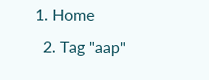1. Home
  2. Tag "aap"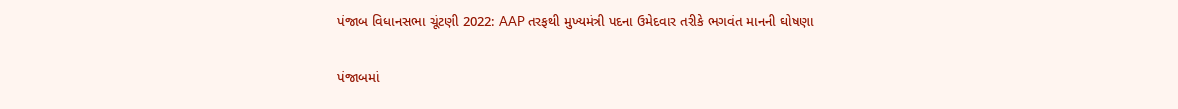પંજાબ વિધાનસભા ચૂંટણી 2022: AAP તરફથી મુખ્યમંત્રી પદના ઉમેદવાર તરીકે ભગવંત માનની ઘોષણા

પંજાબમાં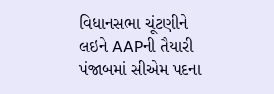વિધાનસભા ચૂંટણીને લઇને AAPની તૈયારી પંજાબમાં સીએમ પદના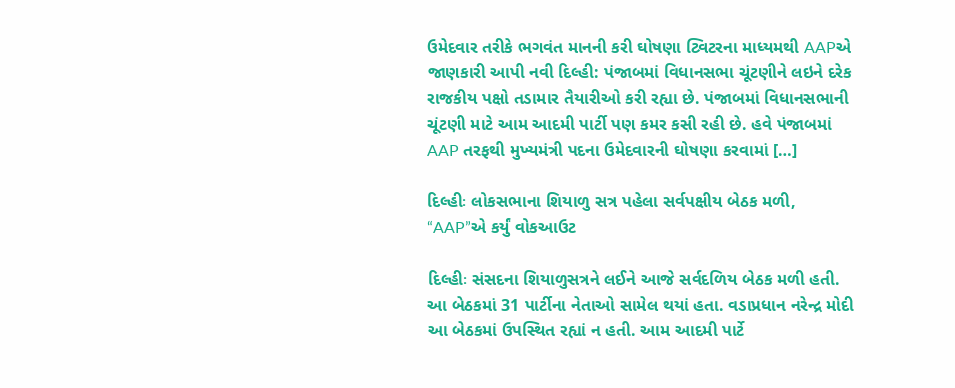ઉમેદવાર તરીકે ભગવંત માનની કરી ઘોષણા ટ્વિટરના માધ્યમથી AAPએ જાણકારી આપી નવી દિલ્હી: પંજાબમાં વિધાનસભા ચૂંટણીને લઇને દરેક રાજકીય પક્ષો તડામાર તૈયારીઓ કરી રહ્યા છે. પંજાબમાં વિધાનસભાની ચૂંટણી માટે આમ આદમી પાર્ટી પણ કમર કસી રહી છે. હવે પંજાબમાં AAP તરફથી મુખ્યમંત્રી પદના ઉમેદવારની ઘોષણા કરવામાં […]

દિલ્હીઃ લોકસભાના શિયાળુ સત્ર પહેલા સર્વપક્ષીય બેઠક મળી, “AAP”એ કર્યું વોકઆઉટ

દિલ્હીઃ સંસદના શિયાળુસત્રને લઈને આજે સર્વદળિય બેઠક મળી હતી. આ બેઠકમાં 31 પાર્ટીના નેતાઓ સામેલ થયાં હતા. વડાપ્રધાન નરેન્દ્ર મોદી આ બેઠકમાં ઉપસ્થિત રહ્યાં ન હતી. આમ આદમી પાર્ટે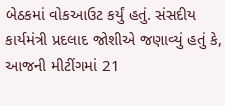બેઠકમાં વોકઆઉટ કર્યું હતું. સંસદીય કાર્યમંત્રી પ્રદલાદ જોશીએ જણાવ્યું હતું કે, આજની મીટીંગમાં 21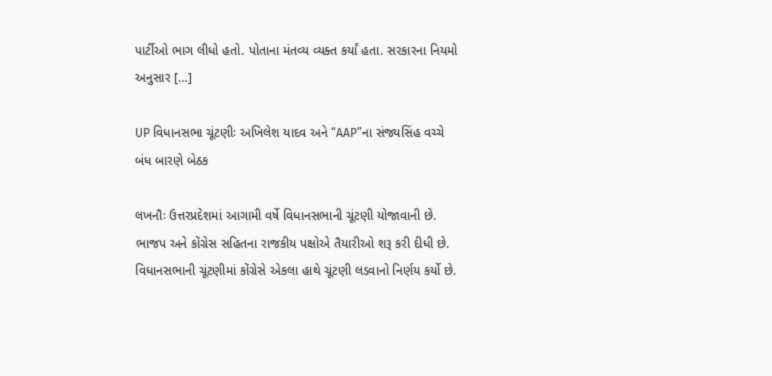પાર્ટીઓ ભાગ લીધો હતો. પોતાના મંતવ્ય વ્યક્ત કર્યાં હતા. સરકારના નિયમો અનુસાર […]

UP વિધાનસભા ચૂંટણીઃ અખિલેશ યાદવ અને “AAP”ના સંજ્યસિંહ વચ્ચે બંધ બારણે બેઠક

લખનૌઃ ઉત્તરપ્રદેશમાં આગામી વર્ષે વિધાનસભાની ચૂંટણી યોજાવાની છે. ભાજપ અને કોંગ્રેસ સહિતના રાજકીય પક્ષોએ તૈયારીઓ શરૂ કરી દીધી છે. વિધાનસભાની ચૂંટણીમાં કોંગ્રેસે એકલા હાથે ચૂંટણી લડવાનો નિર્ણય કર્યો છે.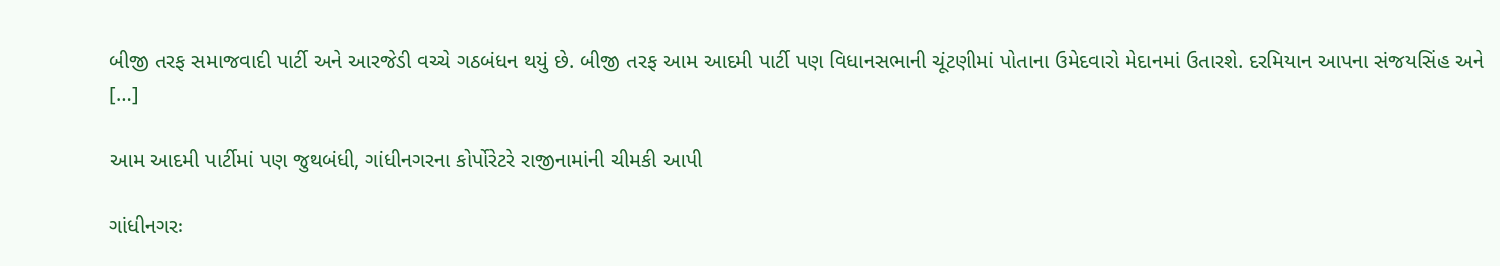બીજી તરફ સમાજવાદી પાર્ટી અને આરજેડી વચ્ચે ગઠબંધન થયું છે. બીજી તરફ આમ આદમી પાર્ટી પણ વિધાનસભાની ચૂંટણીમાં પોતાના ઉમેદવારો મેદાનમાં ઉતારશે. દરમિયાન આપના સંજયસિંહ અને […]

આમ આદમી પાર્ટીમાં પણ જુથબંધી, ગાંધીનગરના કોર્પોરેટરે રાજીનામાંની ચીમકી આપી

ગાંધીનગરઃ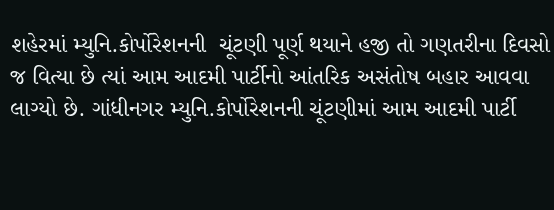શહેરમાં મ્યુનિ.કોર્પોરેશનની  ચૂંટણી પૂર્ણ થયાને હજી તો ગણતરીના દિવસો જ વિત્યા છે ત્યાં આમ આદમી પાર્ટીનો આંતરિક અસંતોષ બહાર આવવા લાગ્યો છે. ગાંધીનગર મ્યુનિ.કોર્પોરેશનની ચૂંટણીમાં આમ આદમી પાર્ટી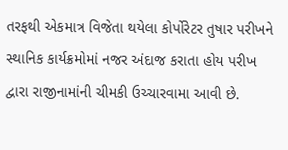તરફથી એકમાત્ર વિજેતા થયેલા કોર્પોરેટર તુષાર પરીખને સ્થાનિક કાર્યક્રમોમાં નજર અંદાજ કરાતા હોય પરીખ દ્વારા રાજીનામાંની ચીમકી ઉચ્ચારવામા આવી છે.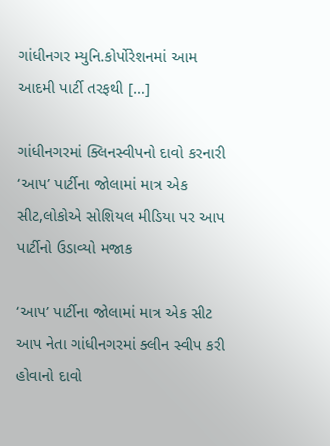ગાંધીનગર મ્યુનિ.કોર્પોરેશનમાં આમ આદમી પાર્ટી તરફથી […]

ગાંધીનગરમાં ક્લિનસ્વીપનો દાવો કરનારી ‘આપ’ પાર્ટીના જોલામાં માત્ર એક સીટ,લોકોએ સોશિયલ મીડિયા પર આપ પાર્ટીનો ઉડાવ્યો મજાક

‘આપ’ પાર્ટીના જોલામાં માત્ર એક સીટ આપ નેતા ગાંધીનગરમાં ક્લીન સ્વીપ કરી હોવાનો દાવો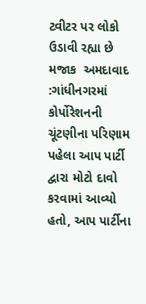ટ્વીટર પર લોકો ઉડાવી રહ્યા છે મજાક  અમદાવાદ :ગાંધીનગરમાં કોર્પોરેશનની ચૂંટણીના પરિણામ પહેલા આપ પાર્ટી દ્વારા મોટો દાવો કરવામાં આવ્યો હતો, આપ પાર્ટીના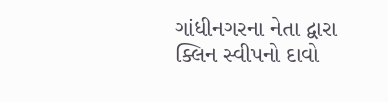ગાંધીનગરના નેતા દ્વારા ક્લિન સ્વીપનો દાવો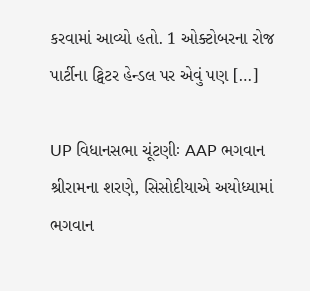કરવામાં આવ્યો હતો. 1 ઓક્ટોબરના રોજ પાર્ટીના ટ્વિટર હેન્ડલ પર એવું પણ […]

UP વિધાનસભા ચૂંટણીઃ AAP ભગવાન શ્રીરામના શરણે, સિસોદીયાએ અયોધ્યામાં ભગવાન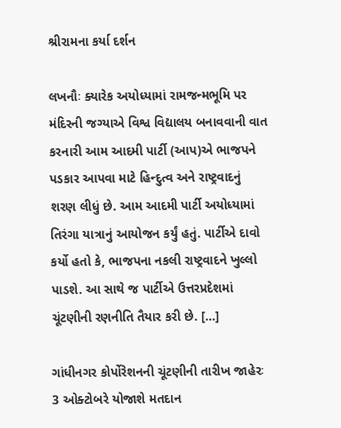શ્રીરામના કર્યા દર્શન

લખનૌઃ ક્યારેક અયોધ્યામાં રામજન્મભૂમિ પર મંદિરની જગ્યાએ વિશ્વ વિદ્યાલય બનાવવાની વાત કરનારી આમ આદમી પાર્ટી (આપ)એ ભાજપને પડકાર આપવા માટે હિન્દુત્વ અને રાષ્ટ્રવાદનું શરણ લીધું છે. આમ આદમી પાર્ટી અયોધ્યામાં તિરંગા યાત્રાનું આયોજન કર્યું હતું. પાર્ટીએ દાવો કર્યો હતો કે, ભાજપના નકલી રાષ્ટ્રવાદને ખુલ્લો પાડશે. આ સાથે જ પાર્ટીએ ઉત્તરપ્રદેશમાં ચૂંટણીની રણનીતિ તૈયાર કરી છે. […]

ગાંધીનગર કોર્પોરેશનની ચૂંટણીની તારીખ જાહેરઃ 3 ઓક્ટોબરે યોજાશે મતદાન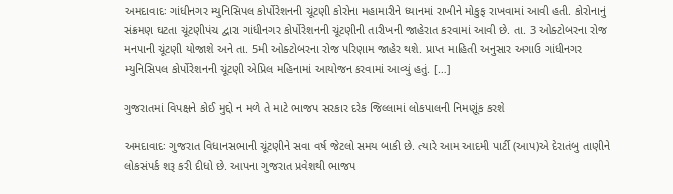અમદાવાદઃ ગાંધીનગર મ્યુનિસિપલ કોર્પોરેશનની ચૂંટણી કોરોના મહામારીને ધ્યાનમાં રાખીને મોકુફ રાખવામાં આવી હતી. કોરોનાનું સંક્રમણ ઘટતા ચૂંટણીપંચ દ્વારા ગાંધીનગર કોર્પોરેશનની ચૂંટણીની તારીખની જાહેરાત કરવામાં આવી છે. તા. 3 ઓક્ટોબરના રોજ મનપાની ચૂંટણી યોજાશે અને તા. 5મી ઓક્ટોબરના રોજ પરિણામ જાહેર થશે. પ્રાપ્ત માહિતી અનુસાર અગાઉ ગાંધીનગર મ્યુનિસિપલ કોર્પોરેશનની ચૂંટણી એપ્રિલ મહિનામાં આયોજન કરવામાં આવ્યું હતું. […]

ગુજરાતમાં વિપક્ષને કોઈ મુદ્દો ન મળે તે માટે ભાજપ સરકાર દરેક જિલ્લામાં લોકપાલની નિમણૂંક કરશે

અમદાવાદઃ ગુજરાત વિધાનસભાની ચૂંટણીને સવા વર્ષ જેટલો સમય બાકી છે. ત્યારે આમ આદમી પાર્ટી (આપ)એ દેરાતંબુ તાણીને લોકસંપર્ક શરૂ કરી દીધો છે. આપના ગુજરાત પ્રવેશથી ભાજપ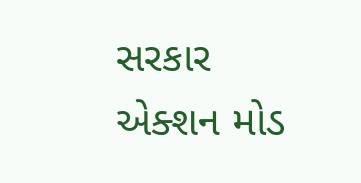સરકાર એક્શન મોડ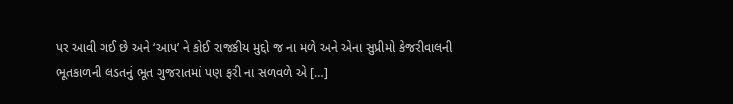પર આવી ગઈ છે અને ‘આપ’ ને કોઈ રાજકીય મુદ્દો જ ના મળે અને એના સુપ્રીમો કેજરીવાલની ભૂતકાળની લડતનું ભૂત ગુજરાતમાં પણ ફરી ના સળવળે એ […]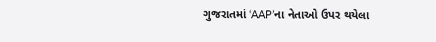ગુજરાતમાં ‘AAP’ના નેતાઓ ઉપર થયેલા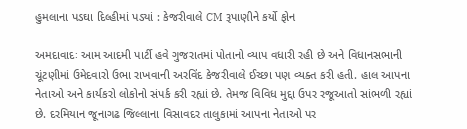હુમલાના પડઘા દિલ્હીમાં પડ્યાં : કેજરીવાલે CM રૂપાણીને કર્યો ફોન

અમદાવાદઃ આમ આદમી પાર્ટી હવે ગુજરાતમાં પોતાનો વ્યાપ વધારી રહી છે અને વિધાનસભાની ચૂંટણીમાં ઉમેદવારો ઉભા રાખવાની અરવિંદ કેજરીવાલે ઈચ્છા પણ વ્યક્ત કરી હતી. હાલ આપના નેતાઓ અને કાર્યકરો લોકોનો સંપર્ક કરી રહ્યાં છે. તેમજ વિવિધ મુદ્દા ઉપર રજૂઆતો સાંભળી રહ્યાં છે. દરમિયાન જૂનાગઢ જિલ્લાના વિસાવદર તાલુકામાં આપના નેતાઓ પર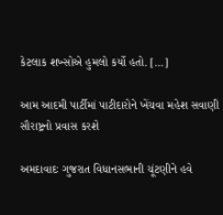કેટલાક શખ્સોએ હુમલો કર્યો હતો. […]

આમ આદમી પાર્ટીમાં પાટીદારોને ખેંચવા મહેશ સવાણી સૌરાષ્ટ્રનો પ્રવાસ કરશે

અમદાવાદઃ ગુજરાત વિધાનસભાની ચૂંટણીને હવે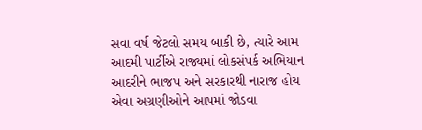સવા વર્ષ જેટલો સમય બાકી છે, ત્યારે આમ આદમી પાર્ટીએ રાજ્યમાં લોકસંપર્ક અભિયાન આદરીને ભાજપ અને સરકારથી નારાજ હોય એવા અગ્રણીઓને આપમાં જોડવા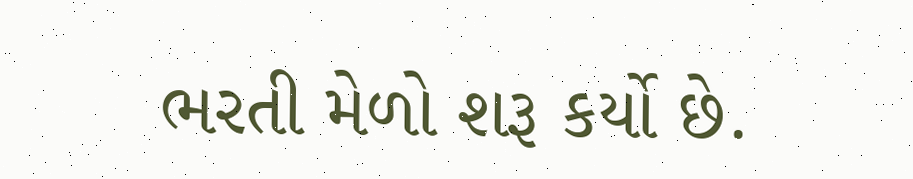ભરતી મેળો શરૂ કર્યો છે.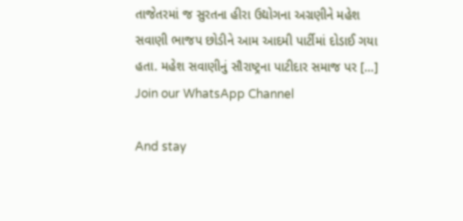તાજેતરમાં જ સુરતના હીરા ઉદ્યોગના અગ્રણીને મહેશ સવાણી ભાજપ છોડીને આમ આદમી પાર્ટીમાં દોડાઈ ગયા હતા. મહેશ સવાણીનું સૌરાષ્ટ્રના પાટીદાર સમાજ પર […]
Join our WhatsApp Channel

And stay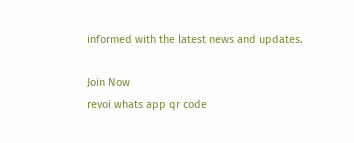informed with the latest news and updates.

Join Now
revoi whats app qr code